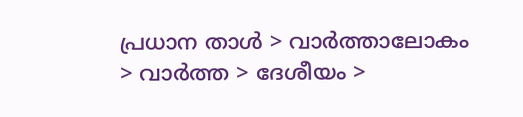പ്രധാന താള്‍ > വാര്‍ത്താലോകം > വാര്‍ത്ത > ദേശീയം >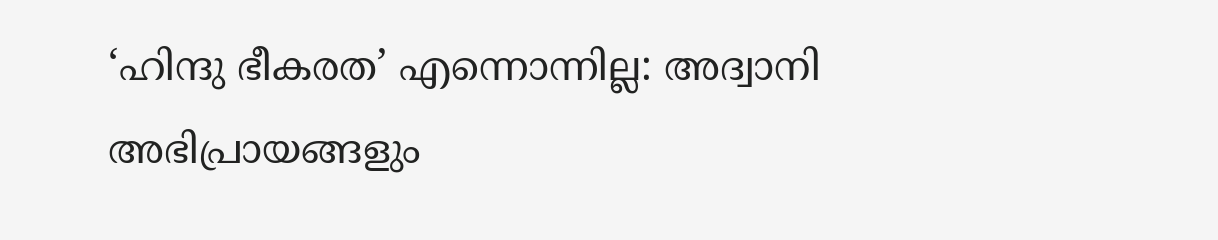‘ഹിന്ദു ഭീകരത’ എന്നൊന്നില്ല: അദ്വാനി
അഭിപ്രായങ്ങളും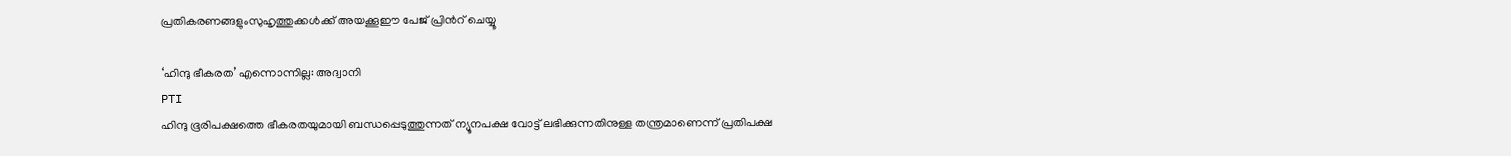പ്രതികരണങ്ങളുംസുഹൃത്തുക്കള്‍ക്ക് അയക്കൂഈ പേജ് പ്രിന്‍റ് ചെയ്യൂ

‘ഹിന്ദു ഭീകരത’ എന്നൊന്നില്ല: അദ്വാനി
PTI
ഹിന്ദു ഭൂരിപക്ഷത്തെ ഭീകരതയുമായി ബന്ധപ്പെടുത്തുന്നത് ന്യൂനപക്ഷ വോട്ട് ലഭിക്കുന്നതിനുള്ള തന്ത്രമാണെന്ന് പ്രതിപക്ഷ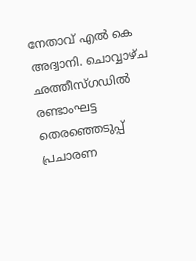നേതാവ് എല്‍ കെ അദ്വാനി. ചൊവ്വാഴ്ച ഛത്തീസ്ഗഡില്‍ രണ്ടാംഘട്ട തെരഞ്ഞെടുപ്പ് പ്രചാരണ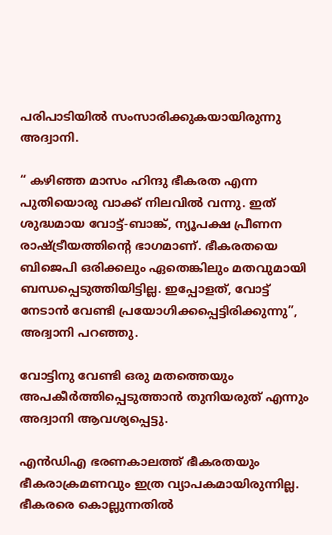പരിപാടിയില്‍ സംസാരിക്കുകയായിരുന്നു അദ്വാനി.

“ കഴിഞ്ഞ മാസം ഹിന്ദു ഭീകരത എന്ന പുതിയൊരു വാക്ക് നിലവില്‍ വന്നു. ഇത് ശുദ്ധമായ വോട്ട്-ബാങ്ക്, ന്യൂപക്ഷ പ്രീണന രാഷ്ട്രീയത്തിന്‍റെ ഭാഗമാണ്. ഭീകരതയെ ബിജെപി ഒരിക്കലും ഏതെങ്കിലും മതവുമായി ബന്ധപ്പെടുത്തിയിട്ടില്ല. ഇപ്പോളത്, വോട്ട് നേടാന്‍ വേണ്ടി പ്രയോഗിക്കപ്പെട്ടിരിക്കുന്നു”, അദ്വാനി പറഞ്ഞു.

വോട്ടിനു വേണ്ടി ഒരു മതത്തെയും അപകീര്‍ത്തിപ്പെടുത്താന്‍ തുനിയരുത് എന്നും അദ്വാനി ആവശ്യപ്പെട്ടു.

എന്‍‌ഡി‌എ ഭരണകാലത്ത് ഭീകരതയും ഭീകരാക്രമണവും ഇത്ര വ്യാപകമായിരുന്നില്ല. ഭീകരരെ കൊല്ലുന്നതില്‍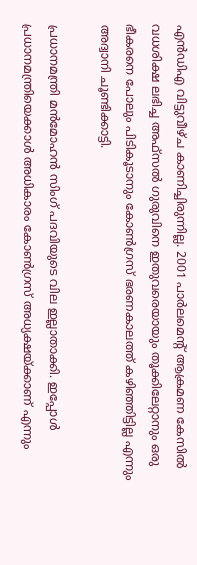എന്‍‌ഡി‌എ വിട്ടുവീഴ്ച കാണിച്ചിരുന്നില്ല. 2001 പാര്‍ലമെന്‍റ് ആക്രമണ കേസില്‍ വധശിക്ഷ ലഭിച്ച അഫ്സല്‍ ഗുരുവിനെ ഇതുവരെയായും തൂക്കിലേറ്റാനും ഒരു ഭീകരനെ പോലും പിടികൂടാനും കോണ്‍ഗ്രസ് ഭരണകാലത്ത് കഴിഞ്ഞിട്ടില്ല എന്നും അദ്വാനി ചൂണ്ടിക്കാട്ടി.

പ്രധാനമന്ത്രി മന്‍‌മോഹന്‍ സിംഗ് പദവിയുടെ വില ഇല്ലാതാക്കി. ഇപ്പോള്‍ പ്രധാനമന്ത്രിയെക്കാള്‍ അധികാരം കോണ്‍‌ഗ്രസ് അധ്യക്ഷയ്ക്കാണ് എന്നും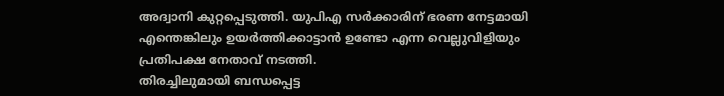അദ്വാനി കുറ്റപ്പെടുത്തി. യുപി‌എ സര്‍ക്കാരിന് ഭരണ നേട്ടമായി എന്തെങ്കിലും ഉയര്‍ത്തിക്കാട്ടാന്‍ ഉണ്ടോ എന്ന വെല്ലുവിളിയും പ്രതിപക്ഷ നേതാവ് നടത്തി.
തിരച്ചിലുമായി ബന്ധപ്പെട്ട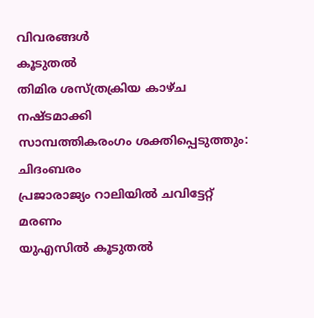വിവരങ്ങള്‍
കൂടുതല്‍
തിമിര ശസ്ത്രക്രിയ കാഴ്ച നഷ്ടമാക്കി
സാമ്പത്തികരംഗം ശക്തിപ്പെടുത്തും: ചിദംബരം
പ്രജാരാജ്യം റാലിയില്‍ ചവിട്ടേറ്റ് മരണം
യുഎസില്‍ കൂടുതല്‍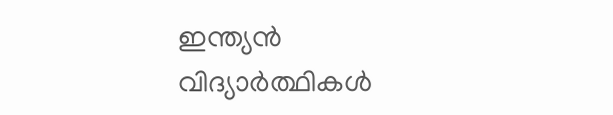ഇന്ത്യന്‍ വിദ്യാര്‍ത്ഥികള്‍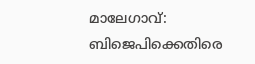മാലേഗാവ്: ബിജെപിക്കെതിരെ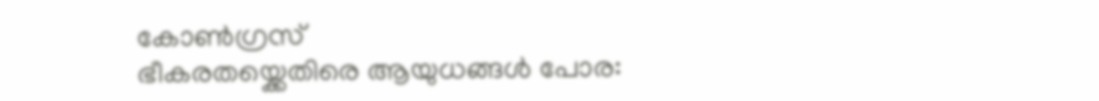കോണ്‍ഗ്രസ്
ഭീകരതയ്ക്കെതിരെ ആയുധങ്ങള്‍ പോര: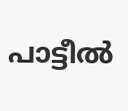പാട്ടീല്‍